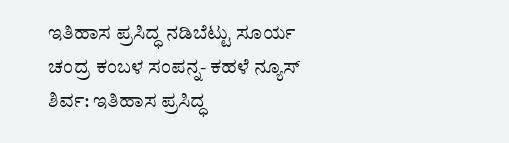ಇತಿಹಾಸ ಪ್ರಸಿದ್ಧ ನಡಿಬೆಟ್ಟು ಸೂರ್ಯ ಚಂದ್ರ ಕಂಬಳ ಸಂಪನ್ನ- ಕಹಳೆ ನ್ಯೂಸ್
ಶಿರ್ವ: ಇತಿಹಾಸ ಪ್ರಸಿದ್ಧ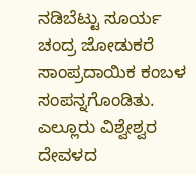ನಡಿಬೆಟ್ಟು ಸೂರ್ಯ ಚಂದ್ರ ಜೋಡುಕರೆ ಸಾಂಪ್ರದಾಯಿಕ ಕಂಬಳ ಸಂಪನ್ನಗೊಂಡಿತು. ಎಲ್ಲೂರು ವಿಶ್ವೇಶ್ವರ ದೇವಳದ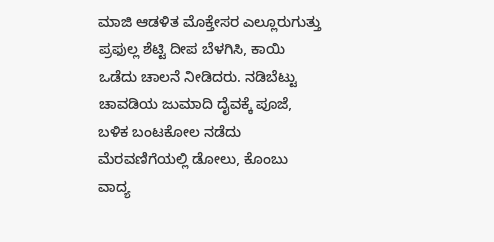ಮಾಜಿ ಆಡಳಿತ ಮೊಕ್ತೇಸರ ಎಲ್ಲೂರುಗುತ್ತು ಪ್ರಫುಲ್ಲ ಶೆಟ್ಟಿ ದೀಪ ಬೆಳಗಿಸಿ, ಕಾಯಿ ಒಡೆದು ಚಾಲನೆ ನೀಡಿದರು. ನಡಿಬೆಟ್ಟು ಚಾವಡಿಯ ಜುಮಾದಿ ದೈವಕ್ಕೆ ಪೂಜೆ, ಬಳಿಕ ಬಂಟಕೋಲ ನಡೆದು ಮೆರವಣಿಗೆಯಲ್ಲಿ ಡೋಲು, ಕೊಂಬು ವಾದ್ಯ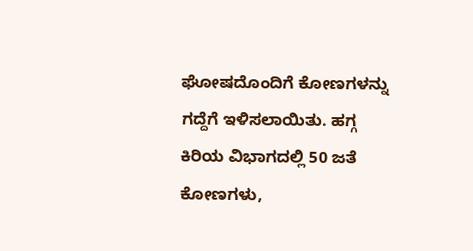ಘೋಷದೊಂದಿಗೆ ಕೋಣಗಳನ್ನು ಗದ್ದೆಗೆ ಇಳಿಸಲಾಯಿತು. ಹಗ್ಗ ಕಿರಿಯ ವಿಭಾಗದಲ್ಲಿ 50 ಜತೆ ಕೋಣಗಳು,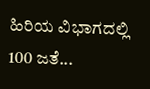ಹಿರಿಯ ವಿಭಾಗದಲ್ಲಿ 100 ಜತೆ...